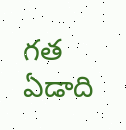గత ఏడాది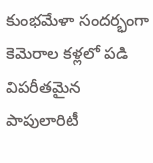కుంభమేళా సందర్భంగా కెమెరాల కళ్లలో పడి విపరీతమైన పాపులారిటీ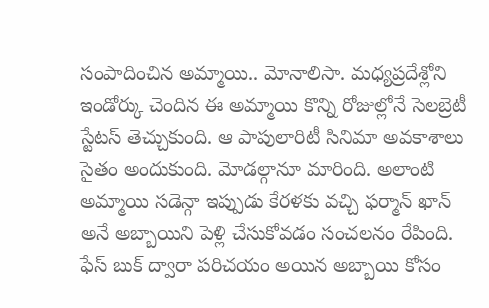సంపాదించిన అమ్మాయి.. మోనాలిసా. మధ్యప్రదేశ్లోని ఇండోర్కు చెందిన ఈ అమ్మాయి కొన్ని రోజుల్లోనే సెలబ్రెటీ స్టేటస్ తెచ్చుకుంది. ఆ పాపులారిటీ సినిమా అవకాశాలు సైతం అందుకుంది. మోడల్గానూ మారింది. అలాంటి అమ్మాయి సడెన్గా ఇప్పుడు కేరళకు వచ్చి ఫర్మాన్ ఖాన్ అనే అబ్బాయిని పెళ్లి చేసుకోవడం సంచలనం రేపింది.
ఫేస్ బుక్ ద్వారా పరిచయం అయిన అబ్బాయి కోసం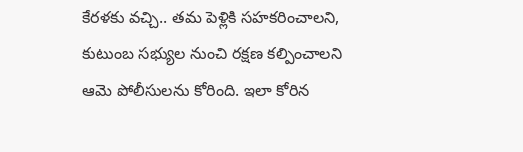కేరళకు వచ్చి.. తమ పెళ్లికి సహకరించాలని, కుటుంబ సభ్యుల నుంచి రక్షణ కల్పించాలని ఆమె పోలీసులను కోరింది. ఇలా కోరిన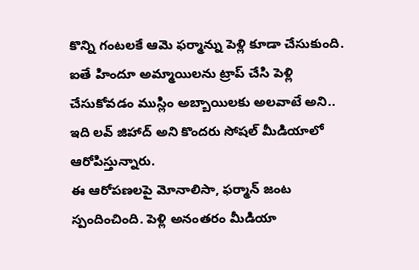కొన్ని గంటలకే ఆమె ఫర్మాన్ను పెళ్లి కూడా చేసుకుంది. ఐతే హిందూ అమ్మాయిలను ట్రాప్ చేసి పెళ్లి చేసుకోవడం ముస్లిం అబ్బాయిలకు అలవాటే అని.. ఇది లవ్ జిహాద్ అని కొందరు సోషల్ మీడియాలో ఆరోపిస్తున్నారు.
ఈ ఆరోపణలపై మోనాలిసా, ఫర్మాన్ జంట స్పందించింది. పెళ్లి అనంతరం మీడియా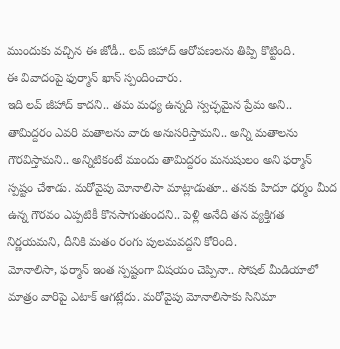ముందుకు వచ్చిన ఈ జోడీ.. లవ్ జిహాద్ ఆరోపణలను తిప్పి కొట్టింది.
ఈ వివాదంపై ఫుర్మాన్ ఖాన్ స్పందించారు.
ఇది లవ్ జీహాద్ కాదని.. తమ మధ్య ఉన్నది స్వచ్ఛమైన ప్రేమ అని.. తామిద్దరం ఎవరి మతాలను వారు అనుసరిస్తామని.. అన్ని మతాలను గౌరవిస్తామని.. అన్నిటికంటే ముందు తామిద్దరం మనుషులం అని ఫర్మాన్ స్పష్టం చేశాడు. మరోవైపు మోనాలిసా మాట్లాడుతూ.. తనకు హిదూ ధర్మం మీద ఉన్న గౌరవం ఎప్పటికీ కొనసాగుతుందని.. పెళ్లి అనేది తన వ్యక్తిగత నిర్ణయమని, దీనికి మతం రంగు పులమవద్దని కోరింది.
మోనాలిసా, ఫర్మాన్ ఇంత స్పష్టంగా విషయం చెప్పినా.. సోషల్ మీడియాలో మాత్రం వారిపై ఎటాక్ ఆగట్లేదు. మరోవైపు మోనాలిసాకు సినిమా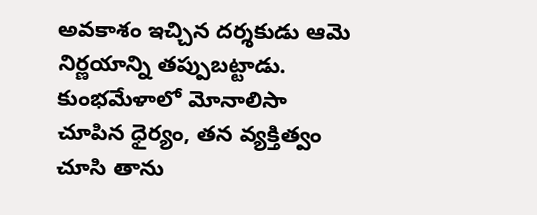అవకాశం ఇచ్చిన దర్శకుడు ఆమె నిర్ణయాన్ని తప్పుబట్టాడు. కుంభమేళాలో మోనాలిసా చూపిన ధైర్యం, తన వ్యక్తిత్వం చూసి తాను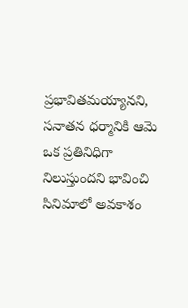ప్రభావితమయ్యానని, సనాతన ధర్మానికి ఆమె ఒక ప్రతినిధిగా నిలుస్తుందని భావించి సినిమాలో అవకాశం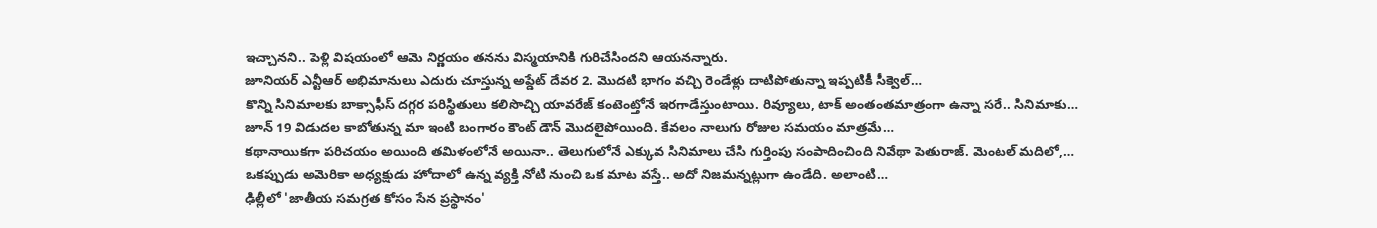ఇచ్చానని.. పెళ్లి విషయంలో ఆమె నిర్ణయం తనను విస్మయానికి గురిచేసిందని ఆయనన్నారు.
జూనియర్ ఎన్టీఆర్ అభిమానులు ఎదురు చూస్తున్న అప్డేట్ దేవర 2. మొదటి భాగం వచ్చి రెండేళ్లు దాటిపోతున్నా ఇప్పటికీ సీక్వెల్…
కొన్ని సినిమాలకు బాక్సాఫీస్ దగ్గర పరిస్థితులు కలిసొచ్చి యావరేజ్ కంటెంట్తోనే ఇరగాడేస్తుంటాయి. రివ్యూలు, టాక్ అంతంతమాత్రంగా ఉన్నా సరే.. సినిమాకు…
జూన్ 19 విడుదల కాబోతున్న మా ఇంటి బంగారం కౌంట్ డౌన్ మొదలైపోయింది. కేవలం నాలుగు రోజుల సమయం మాత్రమే…
కథానాయికగా పరిచయం అయింది తమిళంలోనే అయినా.. తెలుగులోనే ఎక్కువ సినిమాలు చేసి గుర్తింపు సంపాదించింది నివేథా పెతురాజ్. మెంటల్ మదిలో,…
ఒకప్పుడు అమెరికా అధ్యక్షుడు హోదాలో ఉన్న వ్యక్తి నోటి నుంచి ఒక మాట వస్తే.. అదో నిజమన్నట్లుగా ఉండేది. అలాంటి…
ఢిల్లీలో 'జాతీయ సమగ్రత కోసం సేన ప్రస్థానం'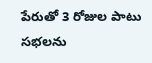పేరుతో 3 రోజుల పాటు సభలను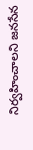నిర్వహించాలని జనసేన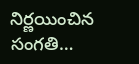నిర్ణయించిన సంగతి…